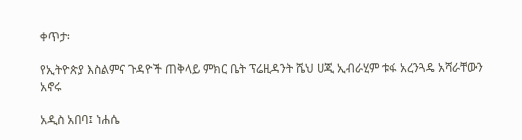ቀጥታ፡

የኢትዮጵያ እስልምና ጉዳዮች ጠቅላይ ምክር ቤት ፕሬዚዳንት ሼህ ሀጂ ኢብራሂም ቱፋ አረንጓዴ አሻራቸውን አኖሩ

አዲስ አበባ፤ ነሐሴ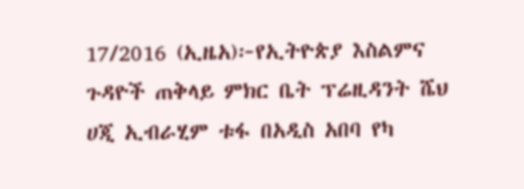17/2016 (ኢዜአ)፦የኢትዮጵያ እስልምና ጉዳዮች ጠቅላይ ምክር ቤት ፕሬዚዳንት ሼህ ሀጂ ኢብራሂም ቱፋ በአዲስ አበባ የካ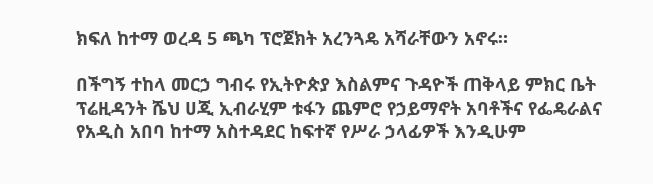ክፍለ ከተማ ወረዳ 5 ጫካ ፕሮጀክት አረንጓዴ አሻራቸውን አኖሩ።

በችግኝ ተከላ መርኃ ግብሩ የኢትዮጵያ እስልምና ጉዳዮች ጠቅላይ ምክር ቤት ፕሬዚዳንት ሼህ ሀጂ ኢብራሂም ቱፋን ጨምሮ የኃይማኖት አባቶችና የፌዴራልና የአዲስ አበባ ከተማ አስተዳደር ከፍተኛ የሥራ ኃላፊዎች እንዲሁም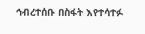ኅብረተሰቡ በስፋት እየተሳተፉ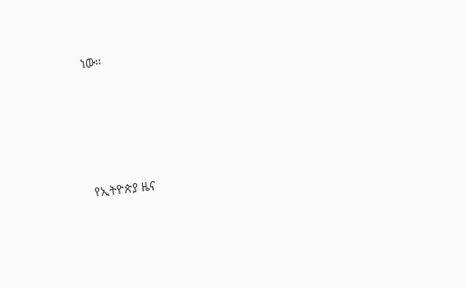ነው።





የኢትዮጵያ ዜና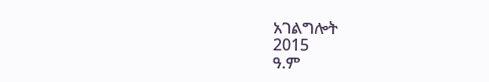አገልግሎት
2015
ዓ.ም